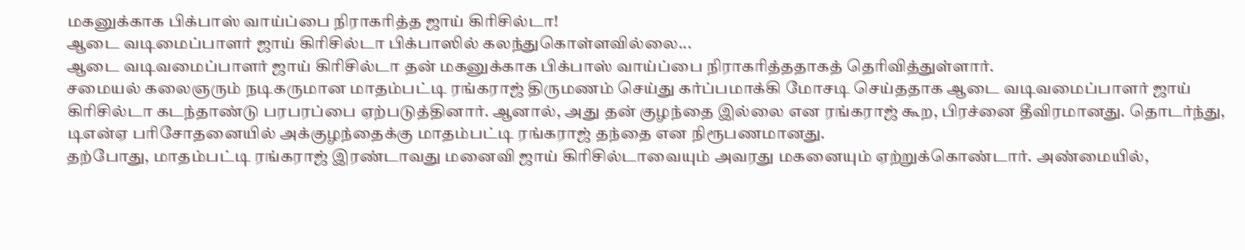மகனுக்காக பிக்பாஸ் வாய்ப்பை நிராகரித்த ஜாய் கிரிசில்டா!
ஆடை வடிமைப்பாளர் ஜாய் கிரிசில்டா பிக்பாஸில் கலந்துகொள்ளவில்லை...
ஆடை வடிவமைப்பாளர் ஜாய் கிரிசில்டா தன் மகனுக்காக பிக்பாஸ் வாய்ப்பை நிராகரித்ததாகத் தெரிவித்துள்ளார்.
சமையல் கலைஞரும் நடிகருமான மாதம்பட்டி ரங்கராஜ் திருமணம் செய்து கர்ப்பமாக்கி மோசடி செய்ததாக ஆடை வடிவமைப்பாளர் ஜாய் கிரிசில்டா கடந்தாண்டு பரபரப்பை ஏற்படுத்தினார். ஆனால், அது தன் குழந்தை இல்லை என ரங்கராஜ் கூற, பிரச்னை தீவிரமானது. தொடர்ந்து, டிஎன்ஏ பரிசோதனையில் அக்குழந்தைக்கு மாதம்பட்டி ரங்கராஜ் தந்தை என நிரூபணமானது.
தற்போது, மாதம்பட்டி ரங்கராஜ் இரண்டாவது மனைவி ஜாய் கிரிசில்டாவையும் அவரது மகனையும் ஏற்றுக்கொண்டார். அண்மையில்,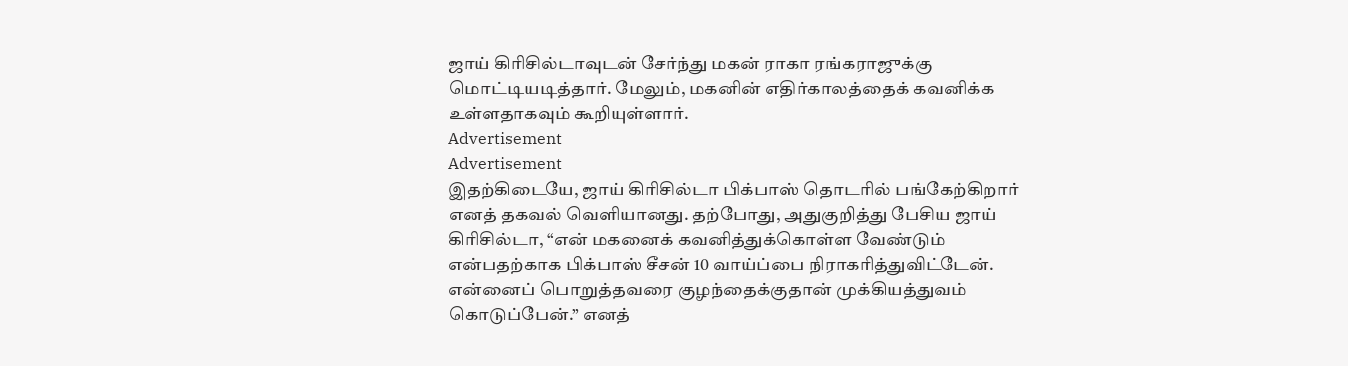ஜாய் கிரிசில்டாவுடன் சேர்ந்து மகன் ராகா ரங்கராஜுக்கு மொட்டியடித்தார். மேலும், மகனின் எதிர்காலத்தைக் கவனிக்க உள்ளதாகவும் கூறியுள்ளார்.
Advertisement
Advertisement
இதற்கிடையே, ஜாய் கிரிசில்டா பிக்பாஸ் தொடரில் பங்கேற்கிறார் எனத் தகவல் வெளியானது. தற்போது, அதுகுறித்து பேசிய ஜாய் கிரிசில்டா, “என் மகனைக் கவனித்துக்கொள்ள வேண்டும் என்பதற்காக பிக்பாஸ் சீசன் 10 வாய்ப்பை நிராகரித்துவிட்டேன். என்னைப் பொறுத்தவரை குழந்தைக்குதான் முக்கியத்துவம் கொடுப்பேன்.” எனத்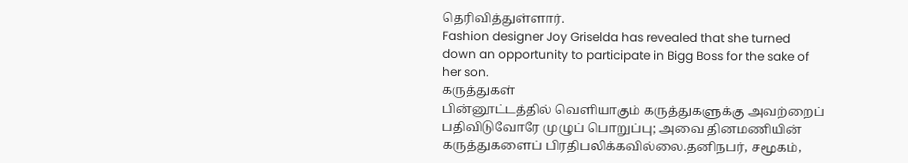தெரிவித்துள்ளார்.
Fashion designer Joy Griselda has revealed that she turned down an opportunity to participate in Bigg Boss for the sake of her son.
கருத்துகள்
பின்னூட்டத்தில் வெளியாகும் கருத்துகளுக்கு அவற்றைப் பதிவிடுவோரே முழுப் பொறுப்பு; அவை தினமணியின் கருத்துகளைப் பிரதிபலிக்கவில்லை.தனிநபர், சமூகம்,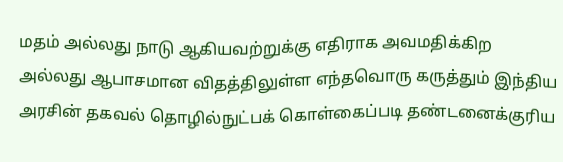மதம் அல்லது நாடு ஆகியவற்றுக்கு எதிராக அவமதிக்கிற அல்லது ஆபாசமான விதத்திலுள்ள எந்தவொரு கருத்தும் இந்திய அரசின் தகவல் தொழில்நுட்பக் கொள்கைப்படி தண்டனைக்குரிய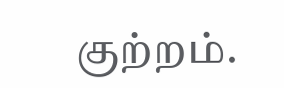குற்றம்.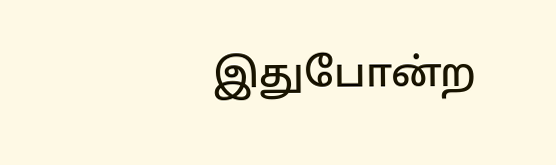இதுபோன்ற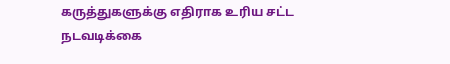கருத்துகளுக்கு எதிராக உரிய சட்ட நடவடிக்கை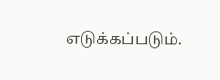எடுக்கப்படும்.